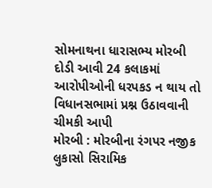સોમનાથના ધારાસભ્ય મોરબી દોડી આવી 24 કલાકમાં આરોપીઓની ધરપકડ ન થાય તો વિધાનસભામાં પ્રશ્ન ઉઠાવવાની ચીમકી આપી
મોરબી : મોરબીના રંગપર નજીક લુકાસો સિરામિક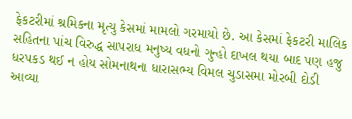ફેકટરીમાં શ્રમિકના મૃત્યુ કેસમાં મામલો ગરમાયો છે. આ કેસમાં ફેકટરી માલિક સહિતના પાંચ વિરુદ્ધ સાપરાધ મનુષ્ય વધનો ગુન્હો દાખલ થયા બાદ પણ હજુ ધરપકડ થઈ ન હોય સોમનાથના ધારાસભ્ય વિમલ ચુડાસમા મોરબી દોડી આવ્યા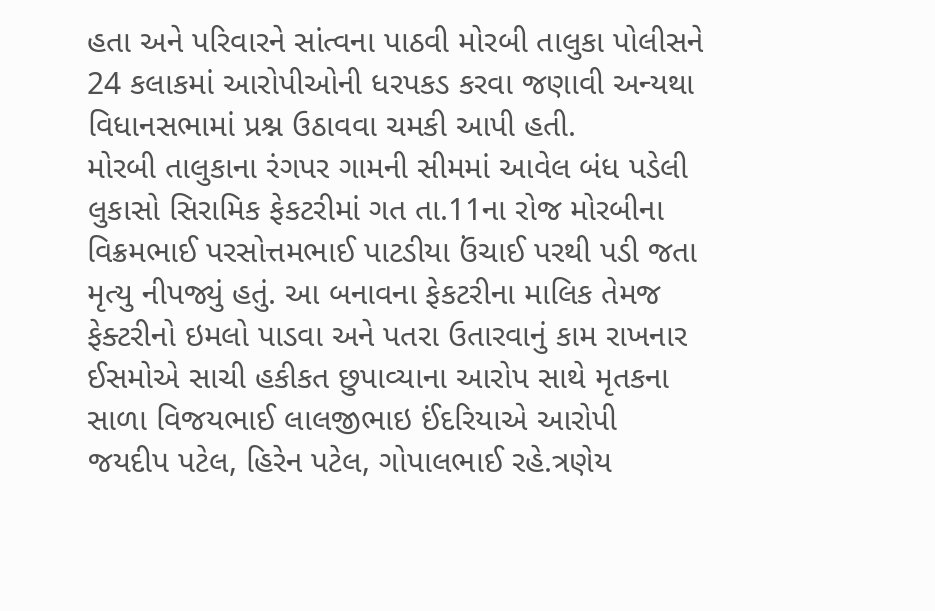હતા અને પરિવારને સાંત્વના પાઠવી મોરબી તાલુકા પોલીસને 24 કલાકમાં આરોપીઓની ધરપકડ કરવા જણાવી અન્યથા વિધાનસભામાં પ્રશ્ન ઉઠાવવા ચમકી આપી હતી.
મોરબી તાલુકાના રંગપર ગામની સીમમાં આવેલ બંધ પડેલી લુકાસો સિરામિક ફેકટરીમાં ગત તા.11ના રોજ મોરબીના વિક્રમભાઈ પરસોત્તમભાઈ પાટડીયા ઉંચાઈ પરથી પડી જતા મૃત્યુ નીપજ્યું હતું. આ બનાવના ફેકટરીના માલિક તેમજ ફેક્ટરીનો ઇમલો પાડવા અને પતરા ઉતારવાનું કામ રાખનાર ઈસમોએ સાચી હકીકત છુપાવ્યાના આરોપ સાથે મૃતકના સાળા વિજયભાઈ લાલજીભાઇ ઈંદરિયાએ આરોપી જયદીપ પટેલ, હિરેન પટેલ, ગોપાલભાઈ રહે.ત્રણેય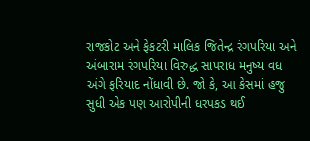રાજકોટ અને ફેકટરી માલિક જિતેન્દ્ર રંગપરિયા અને અંબારામ રંગપરિયા વિરુદ્ધ સાપરાધ મનુષ્ય વધ અંગે ફરિયાદ નોંધાવી છે. જો કે, આ કેસમાં હજુ સુધી એક પણ આરોપીની ધરપકડ થઈ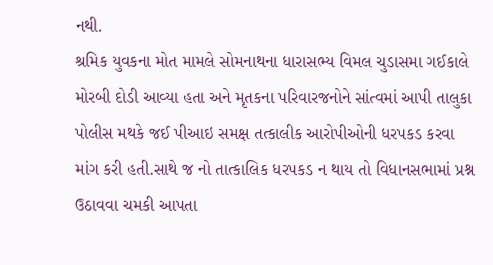નથી.
શ્રમિક યુવકના મોત મામલે સોમનાથના ધારાસભ્ય વિમલ ચુડાસમા ગઈકાલે મોરબી દોડી આવ્યા હતા અને મૃતકના પરિવારજનોને સાંત્વમાં આપી તાલુકા પોલીસ મથકે જઈ પીઆઇ સમક્ષ તત્કાલીક આરોપીઓની ધરપકડ કરવા માંગ કરી હતી.સાથે જ નો તાત્કાલિક ધરપકડ ન થાય તો વિધાનસભામાં પ્રશ્ન ઉઠાવવા ચમકી આપતા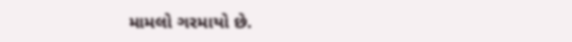મામલો ગરમાયો છે.